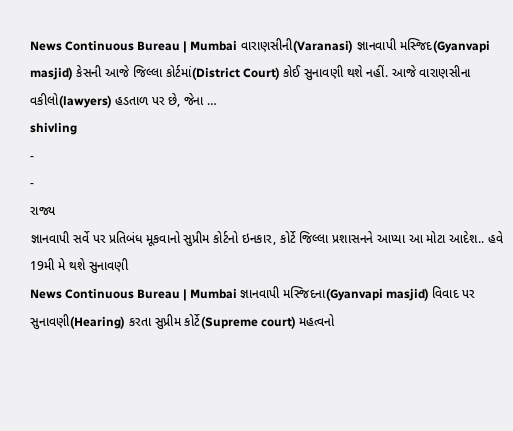News Continuous Bureau | Mumbai વારાણસીની(Varanasi) જ્ઞાનવાપી મસ્જિદ(Gyanvapi masjid) કેસની આજે જિલ્લા કોર્ટમાં(District Court) કોઈ સુનાવણી થશે નહીં. આજે વારાણસીના વકીલો(lawyers) હડતાળ પર છે, જેના …
shivling
-
-
રાજ્ય
જ્ઞાનવાપી સર્વે પર પ્રતિબંધ મૂકવાનો સુપ્રીમ કોર્ટનો ઇનકાર, કોર્ટે જિલ્લા પ્રશાસનને આપ્યા આ મોટા આદેશ.. હવે 19મી મે થશે સુનાવણી
News Continuous Bureau | Mumbai જ્ઞાનવાપી મસ્જિદના(Gyanvapi masjid) વિવાદ પર સુનાવણી(Hearing) કરતા સુપ્રીમ કોર્ટે(Supreme court) મહત્વનો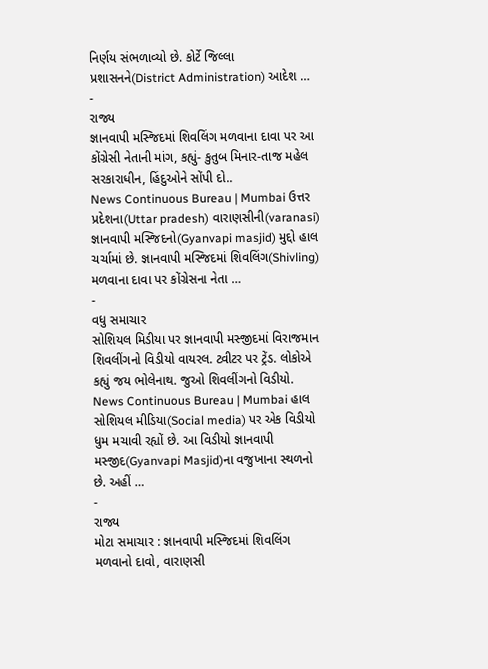નિર્ણય સંભળાવ્યો છે. કોર્ટે જિલ્લા પ્રશાસનને(District Administration) આદેશ …
-
રાજ્ય
જ્ઞાનવાપી મસ્જિદમાં શિવલિંગ મળવાના દાવા પર આ કોંગ્રેસી નેતાની માંગ, કહ્યું- કુતુબ મિનાર-તાજ મહેલ સરકારાધીન, હિંદુઓને સોંપી દો..
News Continuous Bureau | Mumbai ઉત્તર પ્રદેશના(Uttar pradesh) વારાણસીની(varanasi) જ્ઞાનવાપી મસ્જિદનો(Gyanvapi masjid) મુદ્દો હાલ ચર્ચામાં છે. જ્ઞાનવાપી મસ્જિદમાં શિવલિંગ(Shivling) મળવાના દાવા પર કોંગ્રેસના નેતા …
-
વધુ સમાચાર
સોશિયલ મિડીયા પર જ્ઞાનવાપી મસ્જીદમાં વિરાજમાન શિવલીંગનો વિડીયો વાયરલ. ટ્વીટર પર ટ્રેંડ. લોકોએ કહ્યું જય ભોલેનાથ. જુઓ શિવલીંગનો વિડીયો.
News Continuous Bureau | Mumbai હાલ સોશિયલ મીડિયા(Social media) પર એક વિડીયો ધુમ મચાવી રહ્યોં છે. આ વિડીયો જ્ઞાનવાપી મસ્જીદ(Gyanvapi Masjid)ના વજુખાના સ્થળનો છે. અહીં …
-
રાજ્ય
મોટા સમાચાર : જ્ઞાનવાપી મસ્જિદમાં શિવલિંગ મળવાનો દાવો, વારાણસી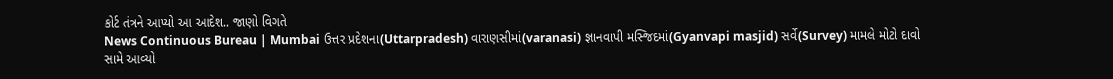કોર્ટ તંત્રને આપ્યો આ આદેશ.. જાણો વિગતે
News Continuous Bureau | Mumbai ઉત્તર પ્રદેશના(Uttarpradesh) વારાણસીમાં(varanasi) જ્ઞાનવાપી મસ્જિદમાં(Gyanvapi masjid) સર્વે(Survey) મામલે મોટો દાવો સામે આવ્યો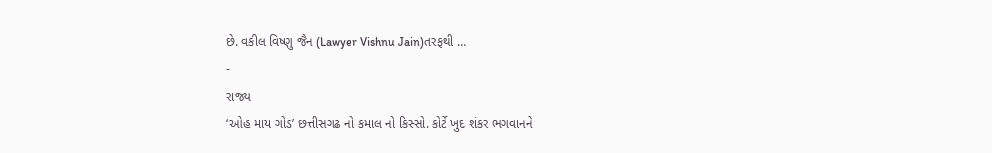છે. વકીલ વિષ્ણુ જૈન (Lawyer Vishnu Jain)તરફથી …
-
રાજ્ય
‘ઓહ માય ગોડ’ છત્તીસગઢ નો કમાલ નો કિસ્સો. કોર્ટે ખુદ શંકર ભગવાનને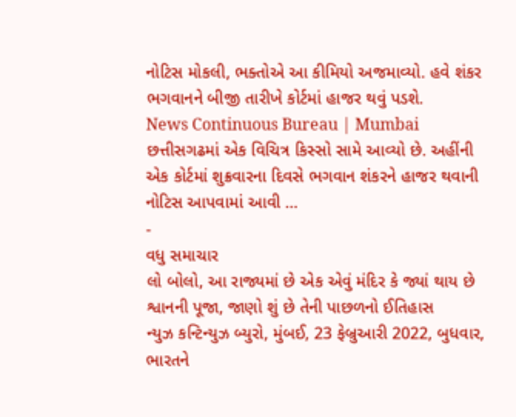નોટિસ મોકલી, ભક્તોએ આ કીમિયો અજમાવ્યો. હવે શંકર ભગવાનને બીજી તારીખે કોર્ટમાં હાજર થવું પડશે.
News Continuous Bureau | Mumbai છત્તીસગઢમાં એક વિચિત્ર કિસ્સો સામે આવ્યો છે. અહીંની એક કોર્ટમાં શુક્રવારના દિવસે ભગવાન શંકરને હાજર થવાની નોટિસ આપવામાં આવી …
-
વધુ સમાચાર
લો બોલો, આ રાજ્યમાં છે એક એવું મંદિર કે જ્યાં થાય છે શ્વાનની પૂજા, જાણો શું છે તેની પાછળનો ઈતિહાસ
ન્યુઝ કન્ટિન્યુઝ બ્યુરો, મુંબઈ, 23 ફેબ્રુઆરી 2022, બુધવાર, ભારતને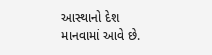આસ્થાનો દેશ માનવામાં આવે છે.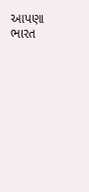આપણા ભારત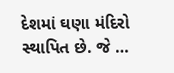દેશમાં ઘણા મંદિરો સ્થાપિત છે. જે …